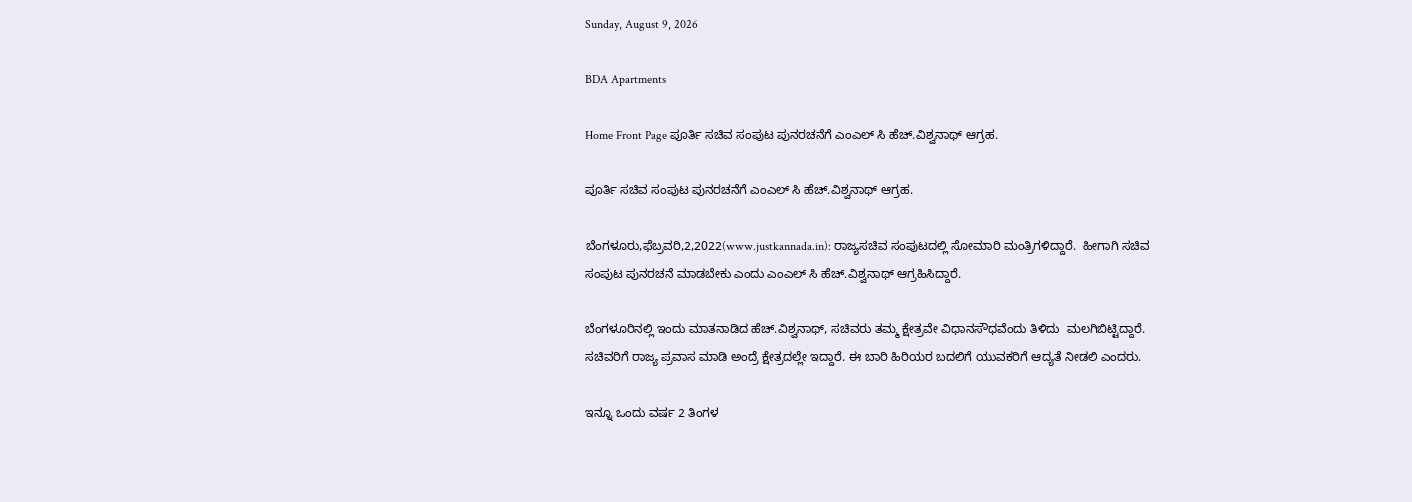Sunday, August 9, 2026

BDA Apartments

Home Front Page ಪೂರ್ತಿ ಸಚಿವ ಸಂಪುಟ ಪುನರಚನೆಗೆ ಎಂಎಲ್ ಸಿ ಹೆಚ್.ವಿಶ್ವನಾಥ್ ಆಗ್ರಹ.

ಪೂರ್ತಿ ಸಚಿವ ಸಂಪುಟ ಪುನರಚನೆಗೆ ಎಂಎಲ್ ಸಿ ಹೆಚ್.ವಿಶ್ವನಾಥ್ ಆಗ್ರಹ.

ಬೆಂಗಳೂರು,ಫೆಬ್ರವರಿ,2,2022(www.justkannada.in): ರಾಜ್ಯಸಚಿವ ಸಂಪುಟದಲ್ಲಿ ಸೋಮಾರಿ ಮಂತ್ರಿಗಳಿದ್ದಾರೆ.  ಹೀಗಾಗಿ ಸಚಿವ ಸಂಪುಟ ಪುನರಚನೆ ಮಾಡಬೇಕು ಎಂದು ಎಂಎಲ್ ಸಿ ಹೆಚ್.ವಿಶ್ವನಾಥ್ ಆಗ್ರಹಿಸಿದ್ದಾರೆ.

ಬೆಂಗಳೂರಿನಲ್ಲಿ ಇಂದು ಮಾತನಾಡಿದ ಹೆಚ್.ವಿಶ್ವನಾಥ್, ಸಚಿವರು ತಮ್ಮ ಕ್ಷೇತ್ರವೇ ವಿಧಾನಸೌಧವೆಂದು ತಿಳಿದು  ಮಲಗಿಬಿಟ್ಟಿದ್ದಾರೆ. ಸಚಿವರಿಗೆ ರಾಜ್ಯ ಪ್ರವಾಸ ಮಾಡಿ ಅಂದ್ರೆ ಕ್ಷೇತ್ರದಲ್ಲೇ ಇದ್ದಾರೆ. ಈ ಬಾರಿ ಹಿರಿಯರ ಬದಲಿಗೆ ಯುವಕರಿಗೆ ಆದ್ಯತೆ ನೀಡಲಿ ಎಂದರು.

ಇನ್ನೂ ಒಂದು ವರ್ಷ 2 ತಿಂಗಳ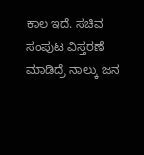ಕಾಲ ಇದೆ. ಸಚಿವ ಸಂಪುಟ ವಿಸ್ತರಣೆ ಮಾಡಿದ್ರೆ ನಾಲ್ಕು ಜನ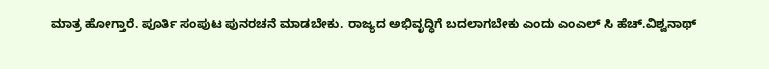ಮಾತ್ರ ಹೋಗ್ತಾರೆ. ಪೂರ್ತಿ ಸಂಪುಟ ಪುನರಚನೆ ಮಾಡಬೇಕು. ರಾಜ್ಯದ ಅಭಿವೃದ್ಧಿಗೆ ಬದಲಾಗಬೇಕು ಎಂದು ಎಂಎಲ್ ಸಿ ಹೆಚ್.ವಿಶ್ವನಾಥ್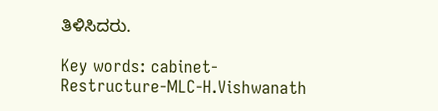ತಿಳಿಸಿದರು.

Key words: cabinet-Restructure-MLC-H.Vishwanath